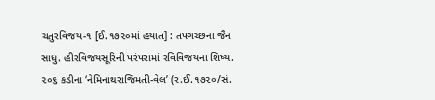ચતુરવિજય-૧ [ઈ.૧૭૨૦માં હયાત] : તપગચ્છના જૈન સાધુ. હીરવિજયસૂરિની પરંપરામાં રવિવિજયના શિષ્ય. ૨૦૬ કડીના ‘નેમિનાથરાજિમતી-વેલ’ (ર.ઈ.૧૭૨૦/સં.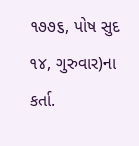૧૭૭૬, પોષ સુદ ૧૪, ગુરુવાર)ના કર્તા.